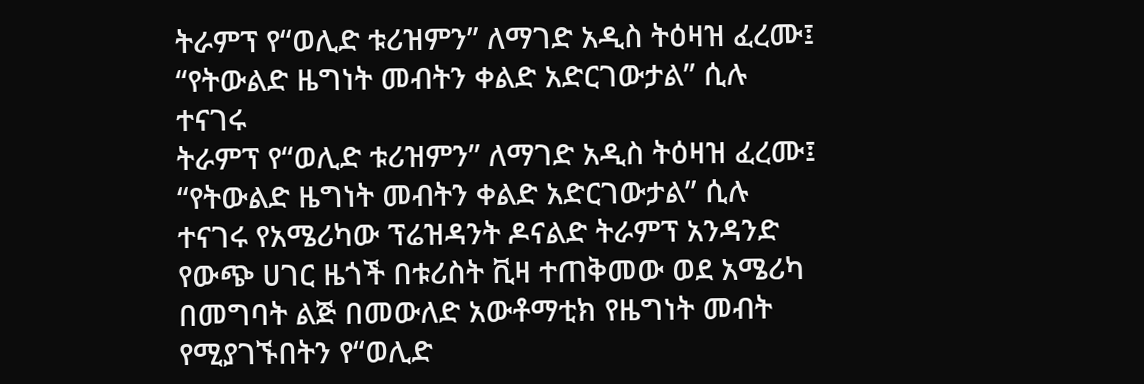ትራምፕ የ“ወሊድ ቱሪዝምን” ለማገድ አዲስ ትዕዛዝ ፈረሙ፤ “የትውልድ ዜግነት መብትን ቀልድ አድርገውታል” ሲሉ ተናገሩ
ትራምፕ የ“ወሊድ ቱሪዝምን” ለማገድ አዲስ ትዕዛዝ ፈረሙ፤ “የትውልድ ዜግነት መብትን ቀልድ አድርገውታል” ሲሉ ተናገሩ የአሜሪካው ፕሬዝዳንት ዶናልድ ትራምፕ አንዳንድ የውጭ ሀገር ዜጎች በቱሪስት ቪዛ ተጠቅመው ወደ አሜሪካ በመግባት ልጅ በመውለድ አውቶማቲክ የዜግነት መብት የሚያገኙበትን የ“ወሊድ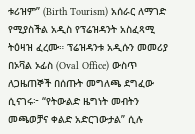ቱሪዝም” (Birth Tourism) አሰራር ለማገድ የሚያስችል አዲስ የፕሬዝዳንት አስፈጻሚ ትዕዛዝ ፈረሙ። ፕሬዝዳንቱ አዲሱን መመሪያ በኦቫል ኦፊስ (Oval Office) ውስጥ ለጋዜጠኞች በሰጡት መግለጫ ደግፈው ሲናገሩ፦ “የትውልድ ዜግነት መብትን መጫወቻና ቀልድ አድርገውታል” ሲሉ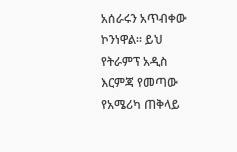አሰራሩን አጥብቀው ኮንነዋል። ይህ የትራምፕ አዲስ እርምጃ የመጣው የአሜሪካ ጠቅላይ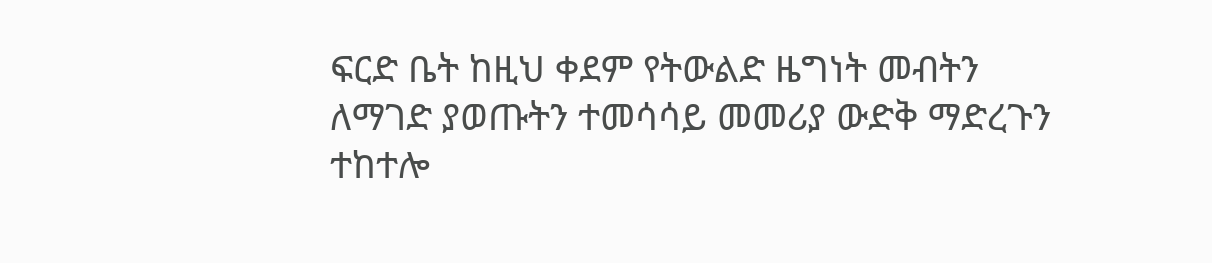ፍርድ ቤት ከዚህ ቀደም የትውልድ ዜግነት መብትን ለማገድ ያወጡትን ተመሳሳይ መመሪያ ውድቅ ማድረጉን ተከተሎ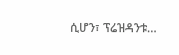ሲሆን፣ ፕሬዝዳንቱ…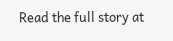Read the full story at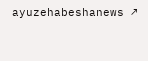ayuzehabeshanews ↗